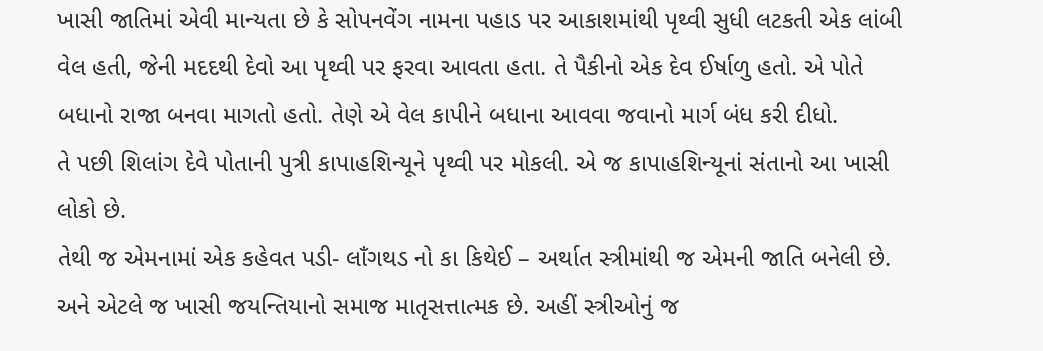ખાસી જાતિમાં એવી માન્યતા છે કે સોપનવેંગ નામના પહાડ પર આકાશમાંથી પૃથ્વી સુધી લટકતી એક લાંબી વેલ હતી, જેની મદદથી દેવો આ પૃથ્વી પર ફરવા આવતા હતા. તે પૈકીનો એક દેવ ઈર્ષાળુ હતો. એ પોતે બધાનો રાજા બનવા માગતો હતો. તેણે એ વેલ કાપીને બધાના આવવા જવાનો માર્ગ બંધ કરી દીધો.
તે પછી શિલાંગ દેવે પોતાની પુત્રી કાપાહશિન્યૂને પૃથ્વી પર મોકલી. એ જ કાપાહશિન્યૂનાં સંતાનો આ ખાસી લોકો છે.
તેથી જ એમનામાં એક કહેવત પડી- લાઁગથડ નો કા કિથેઈ – અર્થાત સ્ત્રીમાંથી જ એમની જાતિ બનેલી છે. અને એટલે જ ખાસી જયન્તિયાનો સમાજ માતૃસત્તાત્મક છે. અહીં સ્ત્રીઓનું જ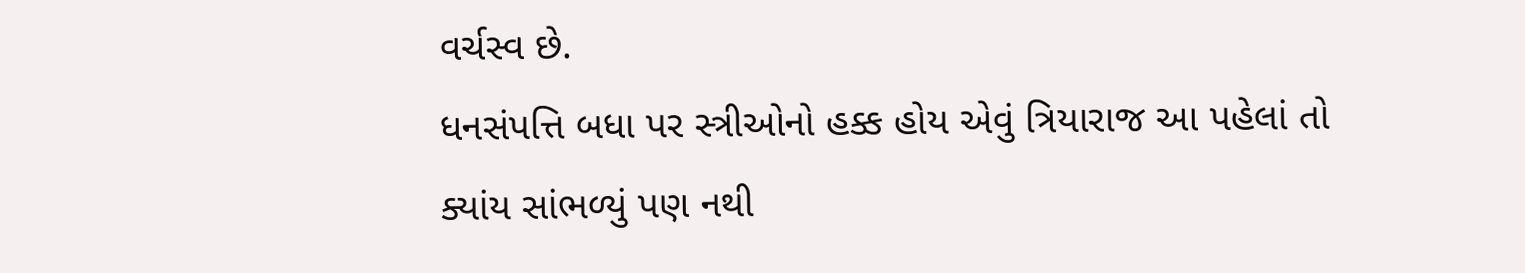વર્ચસ્વ છે.
ધનસંપત્તિ બધા પર સ્ત્રીઓનો હક્ક હોય એવું ત્રિયારાજ આ પહેલાં તો ક્યાંય સાંભળ્યું પણ નથી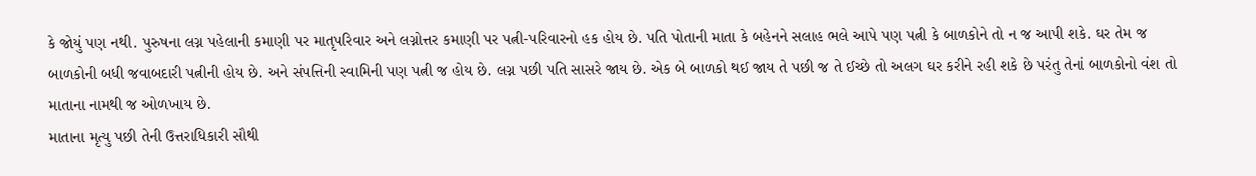કે જોયું પણ નથી. પુરુષના લગ્ન પહેલાની કમાણી પર માતૃપરિવાર અને લગ્નોત્તર કમાણી પર પત્ની-પરિવારનો હક હોય છે. પતિ પોતાની માતા કે બહેનને સલાહ ભલે આપે પણ પત્ની કે બાળકોને તો ન જ આપી શકે. ઘર તેમ જ બાળકોની બધી જવાબદારી પત્નીની હોય છે. અને સંપત્તિની સ્વામિની પણ પત્ની જ હોય છે. લગ્ન પછી પતિ સાસરે જાય છે. એક બે બાળકો થઈ જાય તે પછી જ તે ઈચ્છે તો અલગ ઘર કરીને રહી શકે છે પરંતુ તેનાં બાળકોનો વંશ તો માતાના નામથી જ ઓળખાય છે.
માતાના મૃત્યુ પછી તેની ઉત્તરાધિકારી સૌથી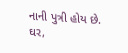નાની પુત્રી હોય છે. ઘર,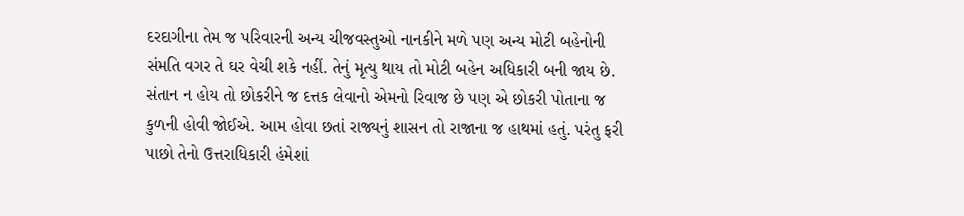દરદાગીના તેમ જ પરિવારની અન્ય ચીજવસ્તુઓ નાનકીને મળે પણ અન્ય મોટી બહેનોની સંમતિ વગર તે ઘર વેચી શકે નહીં. તેનું મૃત્યુ થાય તો મોટી બહેન અધિકારી બની જાય છે. સંતાન ન હોય તો છોકરીને જ દત્તક લેવાનો એમનો રિવાજ છે પણ એ છોકરી પોતાના જ કુળની હોવી જોઈએ. આમ હોવા છતાં રાજ્યનું શાસન તો રાજાના જ હાથમાં હતું. પરંતુ ફરી પાછો તેનો ઉત્તરાધિકારી હંમેશાં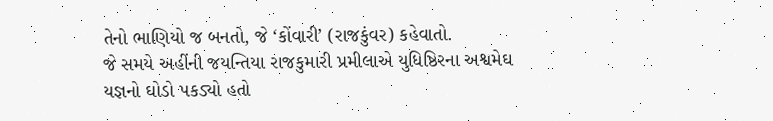તેનો ભાણિયો જ બનતો, જે ‘કોંવારી’ (રાજકુંવર) કહેવાતો.
જે સમયે અહીંની જયન્તિયા રાજકુમારી પ્રમીલાએ યુધિષ્ઠિરના અશ્વમેઘ યજ્ઞનો ઘોડો પકડ્યો હતો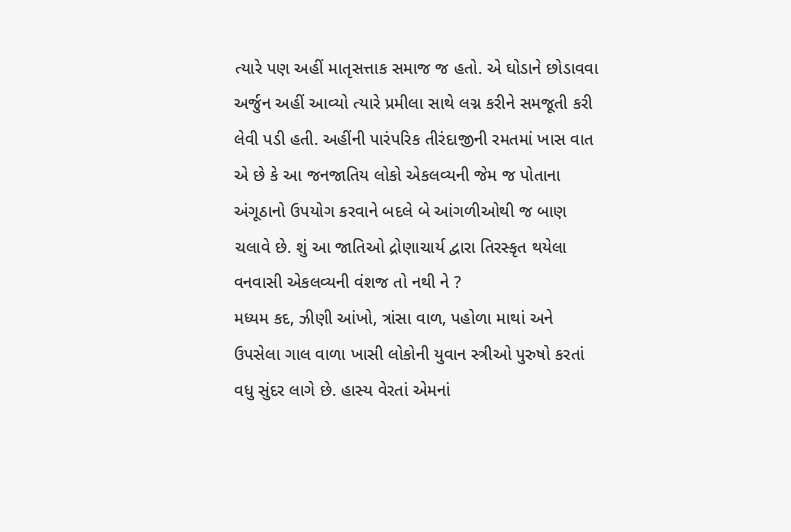ત્યારે પણ અહીં માતૃસત્તાક સમાજ જ હતો. એ ઘોડાને છોડાવવા અર્જુન અહીં આવ્યો ત્યારે પ્રમીલા સાથે લગ્ન કરીને સમજૂતી કરી લેવી પડી હતી. અહીંની પારંપરિક તીરંદાજીની રમતમાં ખાસ વાત એ છે કે આ જનજાતિય લોકો એકલવ્યની જેમ જ પોતાના અંગૂઠાનો ઉપયોગ કરવાને બદલે બે આંગળીઓથી જ બાણ ચલાવે છે. શું આ જાતિઓ દ્રોણાચાર્ય દ્વારા તિરસ્કૃત થયેલા વનવાસી એકલવ્યની વંશજ તો નથી ને ?
મધ્યમ કદ, ઝીણી આંખો, ત્રાંસા વાળ, પહોળા માથાં અને ઉપસેલા ગાલ વાળા ખાસી લોકોની યુવાન સ્ત્રીઓ પુરુષો કરતાં વધુ સુંદર લાગે છે. હાસ્ય વેરતાં એમનાં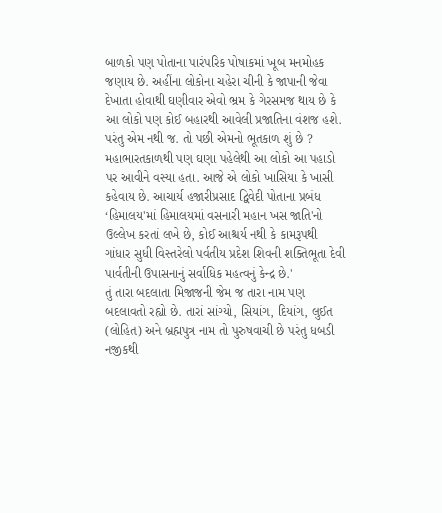બાળકો પણ પોતાના પારંપરિક પોષાકમાં ખૂબ મનમોહક જણાય છે. અહીંના લોકોના ચહેરા ચીની કે જાપાની જેવા દેખાતા હોવાથી ઘણીવાર એવો ભ્રમ કે ગેરસમજ થાય છે કે આ લોકો પણ કોઈ બહારથી આવેલી પ્રજાતિના વંશજ હશે. પરંતુ એમ નથી જ. તો પછી એમનો ભૂતકાળ શું છે ?
મહાભારતકાળથી પણ ઘણા પહેલેથી આ લોકો આ પહાડો પર આવીને વસ્યા હતા. આજે એ લોકો ખાસિયા કે ખાસી કહેવાય છે. આચાર્ય હજારીપ્રસાદ દ્વિવેદી પોતાના પ્રબંધ ‘હિમાલય'માં હિમાલયમાં વસનારી મહાન ખસ જાતિ'નો ઉલ્લેખ કરતાં લખે છે, કોઈ આશ્ચર્ય નથી કે કામરૂપથી ગાંધાર સુધી વિસ્તરેલો પર્વતીય પ્રદેશ શિવની શક્તિભૂતા દેવી પાર્વતીની ઉપાસનાનું સર્વાધિક મહત્વનું કેન્દ્ર છે.'
તું તારા બદલાતા મિજાજની જેમ જ તારા નામ પણ બદલાવતો રહ્યો છે. તારાં સાંગ્યો, સિયાંગ, દિયાંગ, લુઈત (લોહિત) અને બ્રહ્મપુત્ર નામ તો પુરુષવાચી છે પરંતુ ધબડી નજીકથી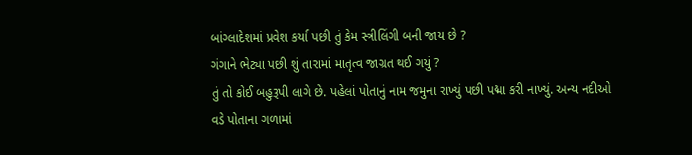બાંગ્લાદેશમાં પ્રવેશ કર્યા પછી તું કેમ સ્ત્રીલિંગી બની જાય છે ?
ગંગાને ભેટ્યા પછી શું તારામાં માતૃત્વ જાગ્રત થઈ ગયું ?
તું તો કોઈ બહુરૂપી લાગે છે. પહેલાં પોતાનું નામ જમુના રાખ્યું પછી પદ્મા કરી નાખ્યું. અન્ય નદીઓ વડે પોતાના ગળામાં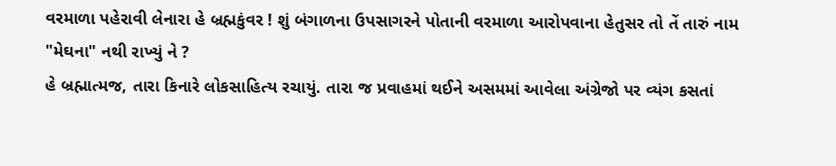વરમાળા પહેરાવી લેનારા હે બ્રહ્મકુંવર ! શું બંગાળના ઉપસાગરને પોતાની વરમાળા આરોપવાના હેતુસર તો તેં તારું નામ "મેઘના" નથી રાખ્યું ને ?
હે બ્રહ્માત્મજ, તારા કિનારે લોકસાહિત્ય રચાયું. તારા જ પ્રવાહમાં થઈને અસમમાં આવેલા અંગ્રેજો પર વ્યંગ કસતાં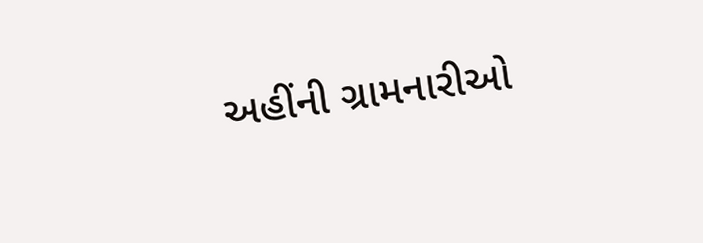અહીંની ગ્રામનારીઓ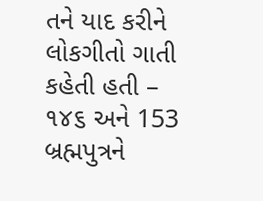તને યાદ કરીને લોકગીતો ગાતી કહેતી હતી –
૧૪૬ અને 153
બ્રહ્મપુત્રને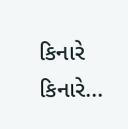કિનારે કિનારે...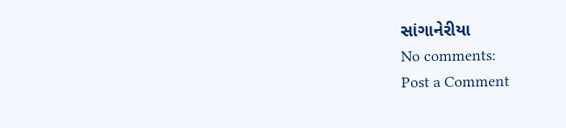સાંગાનેરીયા
No comments:
Post a Comment